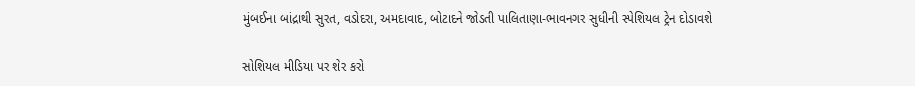મુંબઈના બાંદ્રાથી સુરત, વડોદરા, અમદાવાદ, બોટાદને જોડતી પાલિતાણા-ભાવનગર સુધીની સ્પેશિયલ ટ્રેન દોડાવશે

સોશિયલ મીડિયા પર શેર કરો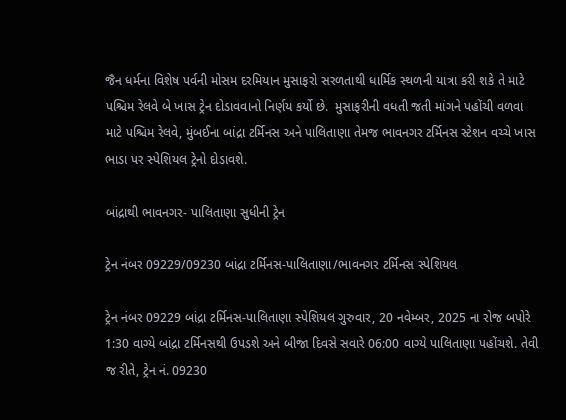જૈન ધર્મના વિશેષ પર્વની મોસમ દરમિયાન મુસાફરો સરળતાથી ધાર્મિક સ્થળની યાત્રા કરી શકે તે માટે પશ્ચિમ રેલવે બે ખાસ ટ્રેન દોડાવવાનો નિર્ણય કર્યો છે.  મુસાફરીની વધતી જતી માંગને પહોંચી વળવા માટે પશ્ચિમ રેલવે, મુંબઈના બાંદ્રા ટર્મિનસ અને પાલિતાણા તેમજ ભાવનગર ટર્મિનસ સ્ટેશન વચ્ચે ખાસ ભાડા પર સ્પેશિયલ ટ્રેનો દોડાવશે.

બાંદ્રાથી ભાવનગર- પાલિતાણા સુધીની ટ્રેન

ટ્રેન નંબર 09229/09230 બાંદ્રા ટર્મિનસ-પાલિતાણા/ભાવનગર ટર્મિનસ સ્પેશિયલ

ટ્રેન નંબર 09229 બાંદ્રા ટર્મિનસ-પાલિતાણા સ્પેશિયલ ગુરુવાર, 20 નવેમ્બર, 2025 ના રોજ બપોરે 1:30 વાગ્યે બાંદ્રા ટર્મિનસથી ઉપડશે અને બીજા દિવસે સવારે 06:00 વાગ્યે પાલિતાણા પહોંચશે. તેવી જ રીતે, ટ્રેન નં. 09230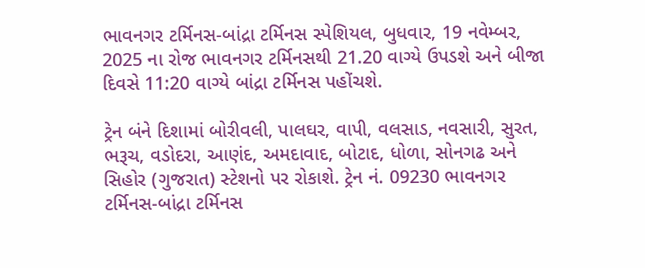ભાવનગર ટર્મિનસ-બાંદ્રા ટર્મિનસ સ્પેશિયલ, બુધવાર, 19 નવેમ્બર, 2025 ના રોજ ભાવનગર ટર્મિનસથી 21.20 વાગ્યે ઉપડશે અને બીજા દિવસે 11:20 વાગ્યે બાંદ્રા ટર્મિનસ પહોંચશે.

ટ્રેન બંને દિશામાં બોરીવલી, પાલઘર, વાપી, વલસાડ, નવસારી, સુરત, ભરૂચ, વડોદરા, આણંદ, અમદાવાદ, બોટાદ, ધોળા, સોનગઢ અને સિહોર (ગુજરાત) સ્ટેશનો પર રોકાશે. ટ્રેન નં. 09230 ભાવનગર ટર્મિનસ-બાંદ્રા ટર્મિનસ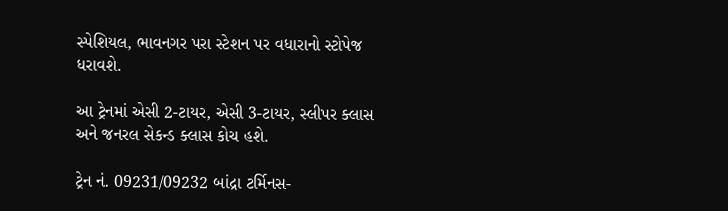સ્પેશિયલ, ભાવનગર પરા સ્ટેશન પર વધારાનો સ્ટોપેજ ધરાવશે.

આ ટ્રેનમાં એસી 2-ટાયર, એસી 3-ટાયર, સ્લીપર ક્લાસ અને જનરલ સેકન્ડ ક્લાસ કોચ હશે.

ટ્રેન નં. 09231/09232 બાંદ્રા ટર્મિનસ-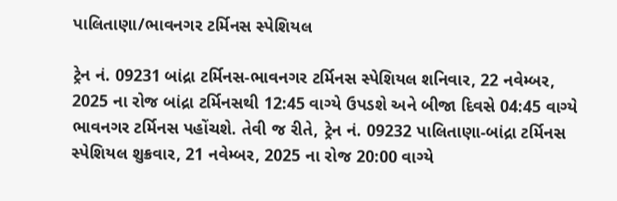પાલિતાણા/ભાવનગર ટર્મિનસ સ્પેશિયલ

ટ્રેન નં. 09231 બાંદ્રા ટર્મિનસ-ભાવનગર ટર્મિનસ સ્પેશિયલ શનિવાર, 22 નવેમ્બર, 2025 ના રોજ બાંદ્રા ટર્મિનસથી 12:45 વાગ્યે ઉપડશે અને બીજા દિવસે 04:45 વાગ્યે ભાવનગર ટર્મિનસ પહોંચશે. તેવી જ રીતે, ટ્રેન નં. 09232 પાલિતાણા-બાંદ્રા ટર્મિનસ સ્પેશિયલ શુક્રવાર, 21 નવેમ્બર, 2025 ના રોજ 20:00 વાગ્યે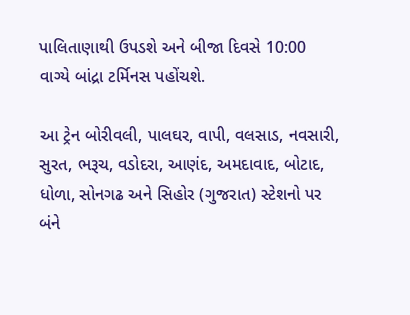પાલિતાણાથી ઉપડશે અને બીજા દિવસે 10:00 વાગ્યે બાંદ્રા ટર્મિનસ પહોંચશે.

આ ટ્રેન બોરીવલી, પાલઘર, વાપી, વલસાડ, નવસારી, સુરત, ભરૂચ, વડોદરા, આણંદ, અમદાવાદ, બોટાદ, ધોળા, સોનગઢ અને સિહોર (ગુજરાત) સ્ટેશનો પર બંને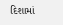દિશામાં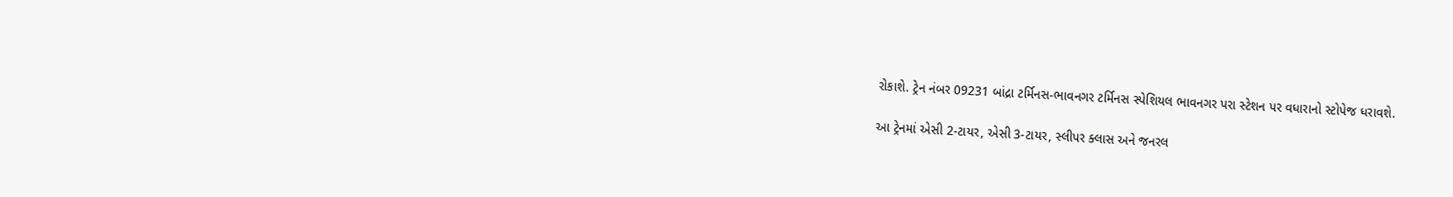રોકાશે. ટ્રેન નંબર 09231 બાંદ્રા ટર્મિનસ-ભાવનગર ટર્મિનસ સ્પેશિયલ ભાવનગર પરા સ્ટેશન પર વધારાનો સ્ટોપેજ ધરાવશે.

આ ટ્રેનમાં એસી 2-ટાયર, એસી 3-ટાયર, સ્લીપર ક્લાસ અને જનરલ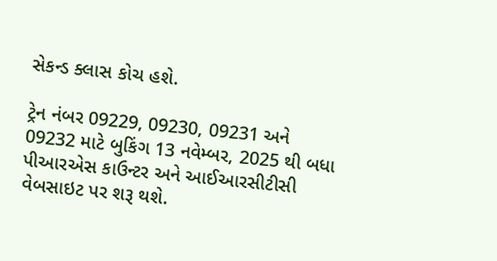સેકન્ડ ક્લાસ કોચ હશે.

ટ્રેન નંબર 09229, 09230, 09231 અને 09232 માટે બુકિંગ 13 નવેમ્બર, 2025 થી બધા પીઆરએસ કાઉન્ટર અને આઈઆરસીટીસી વેબસાઇટ પર શરૂ થશે.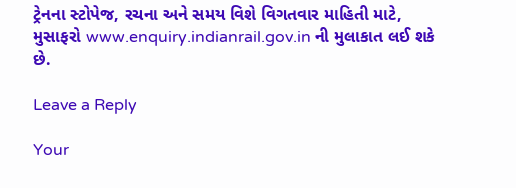ટ્રેનના સ્ટોપેજ, રચના અને સમય વિશે વિગતવાર માહિતી માટે, મુસાફરો www.enquiry.indianrail.gov.in ની મુલાકાત લઈ શકે છે.

Leave a Reply

Your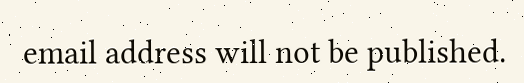email address will not be published.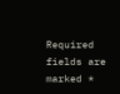Required fields are marked *